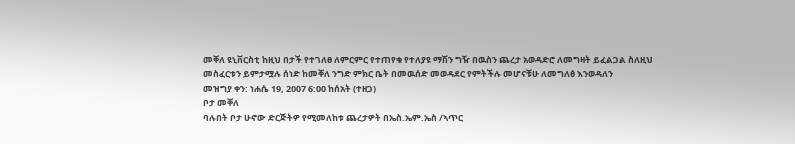መቐለ ዩኒቨርስቲ ከዚህ በታች የተገለፀ ለምርምር የተጠየቁ የተለያዩ ማሽን ግዥ በዉስን ጨረታ አወዳድሮ ለመግዛት ይፈልጋል ስለዚህ መስፈርቱን ይምታሟሉ ሰነድ ከመቐለ ንግድ ምክር ቤት በመዉሰድ መወዳደር የምትችሉ መሆናቹሁ ለመግለፅ እንወዳለን
መዝግያ ቀን: ነሐሴ 19, 2007 6:00 ከሰአት (ተዘጋ)
ቦታ መቐለ
ባሉበት ቦታ ሁኖው ድርጅትዎ የሚመለከቱ ጨረታዎት በኤስ.ኤም.ኤስ /ኣጥር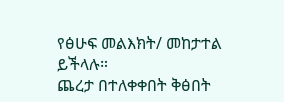የፅሁፍ መልእክት/ መከታተል ይችላሉ።
ጨረታ በተለቀቀበት ቅፅበት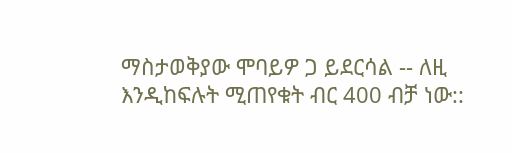ማስታወቅያው ሞባይዎ ጋ ይደርሳል -- ለዚ እንዲከፍሉት ሚጠየቁት ብር 400 ብቻ ነው::